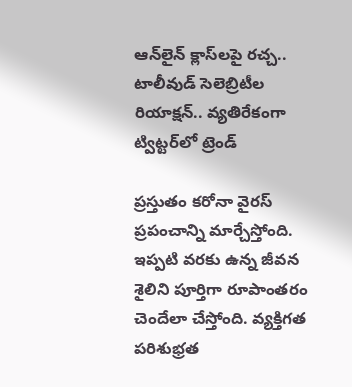ఆన్‌లైన్ క్లాస్‌లపై రచ్చ.. టాలీవుడ్ సెలెబ్రిటీల రియాక్షన్.. వ్యతిరేకంగా ట్విట్టర్‌లో ట్రెండ్

ప్రస్తుతం కరోనా వైరస్ ప్రపంచాన్ని మార్చేస్తోంది. ఇప్పటి వరకు ఉన్న జీవన శైలిని పూర్తిగా రూపాంతరం చెందేలా చేస్తోంది. వ్యక్తిగత పరిశుభ్రత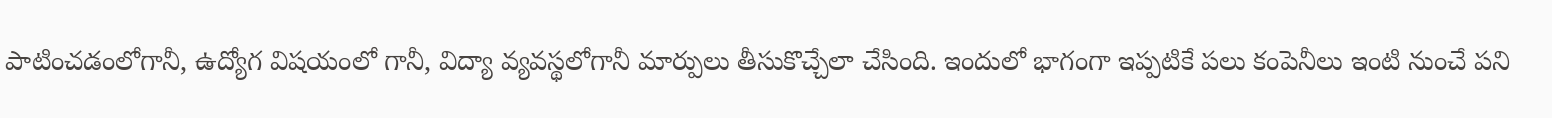పాటించడంలోగానీ, ఉద్యోగ విషయంలో గానీ, విద్యా వ్యవస్థలోగానీ మార్పులు తీసుకొచ్చేలా చేసింది. ఇందులో భాగంగా ఇప్పటికే పలు కంపెనీలు ఇంటి నుంచే పని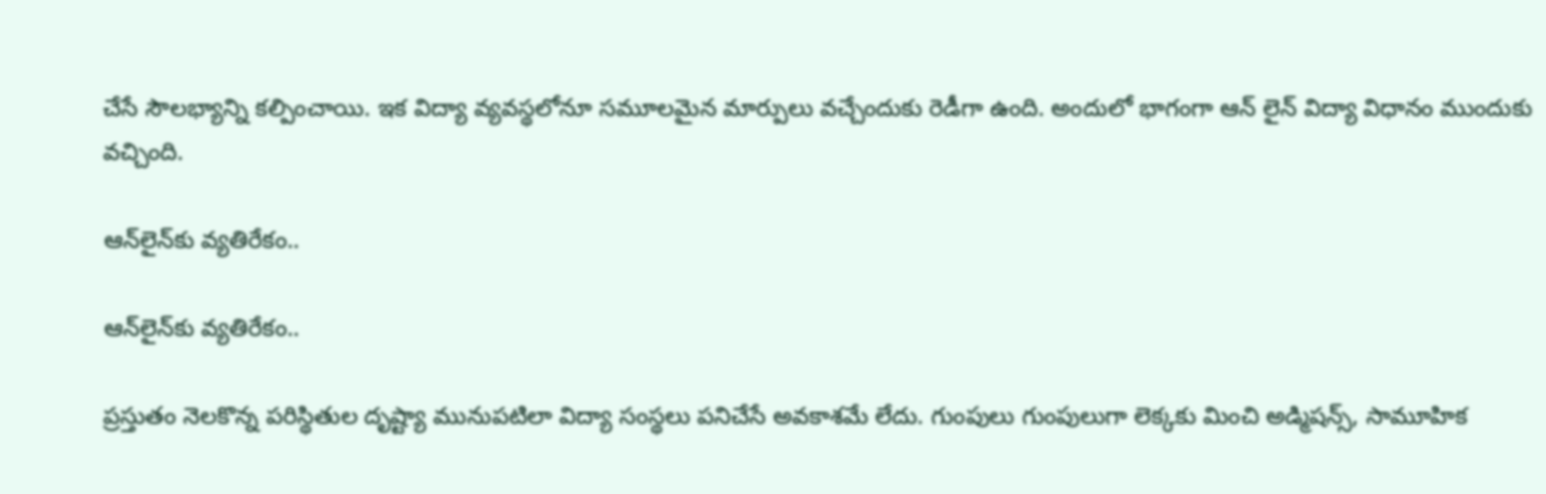చేసే సౌలభ్యాన్ని కల్పించాయి. ఇక విద్యా వ్యవస్థలోనూ సమూలమైన మార్పులు వచ్చేందుకు రెడీగా ఉంది. అందులో భాగంగా ఆన్ లైన్ విద్యా విధానం ముందుకు వచ్చింది.

ఆన్‌లైన్‌కు వ్యతిరేకం..

ఆన్‌లైన్‌కు వ్యతిరేకం..

ప్రస్తుతం నెలకొన్న పరిస్థితుల దృష్ట్యా మునుపటిలా విద్యా సంస్థలు పనిచేసే అవకాశమే లేదు. గుంపులు గుంపులుగా లెక్కకు మించి అడ్మిషన్స్, సామూహిక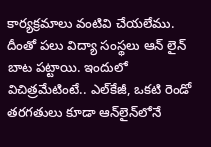కార్యక్రమాలు వంటివి చేయలేము. దీంతో పలు విద్యా సంస్థలు ఆన్ లైన్ బాట పట్టాయి. ఇందులో విచిత్రమేటింటే.. ఎల్‌కేజీ, ఒకటి రెండో తరగతులు కూడా ఆన్‌లైన్‌లోనే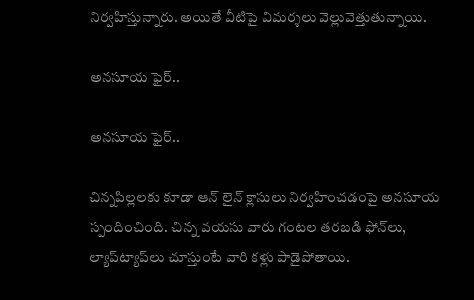నిర్వహిస్తున్నారు. అయితే వీటిపై విమర్శలు వెల్లువెత్తుతున్నాయి.

అనసూయ ఫైర్..

అనసూయ ఫైర్..

చిన్నపిల్లలకు కూడా ఆన్ లైన్ క్లాసులు నిర్వహించడంపై అనసూయ స్పందించింది. చిన్న వయసు వారు గంటల తరబడి ఫోన్‌లు, ల్యాప్‌ట్యాప్‌లు చూస్తుంటే వారి కళ్లు పాడైపోతాయి.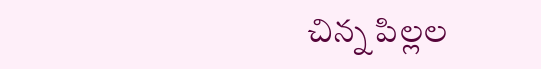చిన్న పిల్లల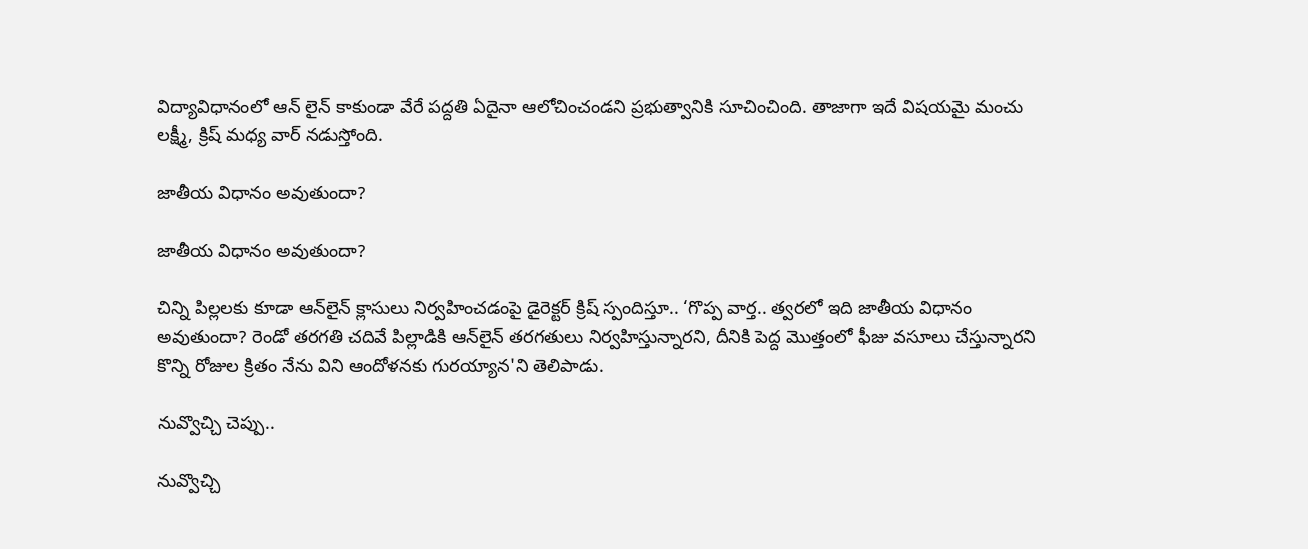విద్యావిధానంలో ఆన్ లైన్ కాకుండా వేరే పద్దతి ఏదైనా ఆలోచించండని ప్రభుత్వానికి సూచించింది. తాజాగా ఇదే విషయమై మంచు లక్ష్మీ, క్రిష్ మధ్య వార్ నడుస్తోంది.

జాతీయ విధానం అవుతుందా?

జాతీయ విధానం అవుతుందా?

చిన్ని పిల్లలకు కూడా ఆన్‌లైన్ క్లాసులు నిర్వహించడంపై డైరెక్టర్ క్రిష్ స్పందిస్తూ.. ‘గొప్ప వార్త.. త్వరలో ఇది జాతీయ విధానం అవుతుందా? రెండో తరగతి చదివే పిల్లాడికి ఆన్‌లైన్ తరగతులు నిర్వహిస్తున్నారని, దీనికి పెద్ద మొత్తంలో ఫీజు వసూలు చేస్తున్నారని కొన్ని రోజుల క్రితం నేను విని ఆందోళనకు గురయ్యాన'ని తెలిపాడు.

నువ్వొచ్చి చెప్పు..

నువ్వొచ్చి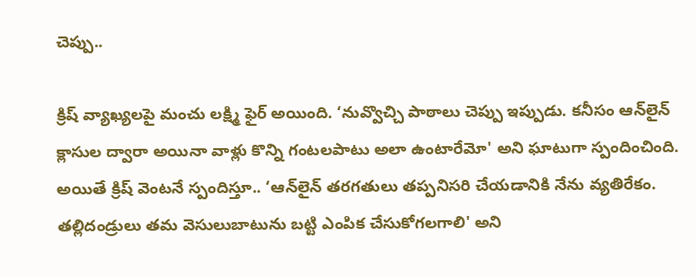చెప్పు..

క్రిష్ వ్యాఖ్యలపై మంచు లక్ష్మి ఫైర్ అయింది. ‘నువ్వొచ్చి పాఠాలు చెప్పు ఇప్పుడు. కనీసం ఆన్‌లైన్ క్లాసుల ద్వారా అయినా వాళ్లు కొన్ని గంటలపాటు అలా ఉంటారేమో' అని ఘాటుగా స్పందించింది. అయితే క్రిష్ వెంటనే స్పందిస్తూ.. ‘ఆన్‌లైన్ తరగతులు తప్పనిసరి చేయడానికి నేను వ్యతిరేకం. తల్లిదండ్రులు తమ వెసులుబాటును బట్టి ఎంపిక చేసుకోగలగాలి' అని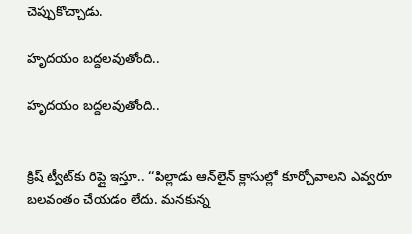చెప్పుకొచ్చాడు.

హృదయం బద్దలవుతోంది..

హృదయం బద్దలవుతోంది..


క్రిష్ ట్వీట్‌కు రిప్లై ఇస్తూ.. ‘‘పిల్లాడు ఆన్‌లైన్ క్లాసుల్లో కూర్చోవాలని ఎవ్వరూ బలవంతం చేయడం లేదు. మనకున్న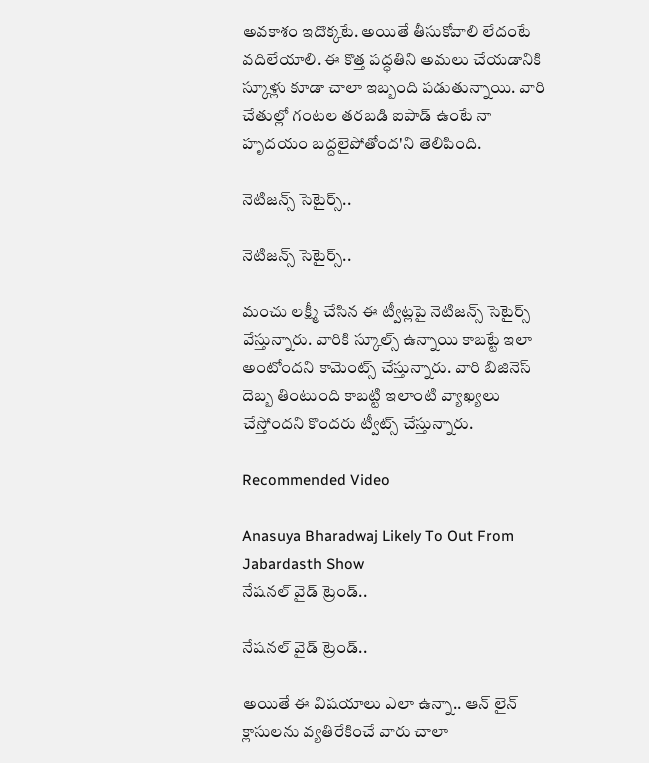అవకాశం ఇదొక్కటే. అయితే తీసుకోవాలి లేదంటే వదిలేయాలి. ఈ కొత్త పద్ధతిని అమలు చేయడానికి స్కూళ్లు కూడా చాలా ఇబ్బంది పడుతున్నాయి. వారి చేతుల్లో గంటల తరబడి ఐపాడ్ ఉంటే నా హృదయం బద్దలైపోతోంద'ని తెలిపింది.

నెటిజన్స్ సెటైర్స్..

నెటిజన్స్ సెటైర్స్..

మంచు లక్ష్మీ చేసిన ఈ ట్వీట్లపై నెటిజన్స్ సెటైర్స్ వేస్తున్నారు. వారికి స్కూల్స్ ఉన్నాయి కాబట్టే ఇలా అంటోందని కామెంట్స్ చేస్తున్నారు. వారి బిజినెస్ దెబ్బ తింటుంది కాబట్టి ఇలాంటి వ్యాఖ్యలు చేస్తోందని కొందరు ట్వీట్స్ చేస్తున్నారు.

Recommended Video

Anasuya Bharadwaj Likely To Out From Jabardasth Show
నేషనల్ వైడ్ ట్రెండ్..

నేషనల్ వైడ్ ట్రెండ్..

అయితే ఈ విషయాలు ఎలా ఉన్నా.. ఆన్ లైన్ క్లాసులను వ్యతిరేకించే వారు చాలా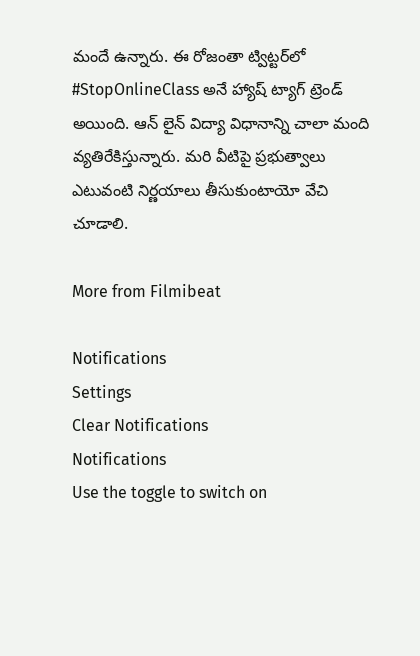మందే ఉన్నారు. ఈ రోజంతా ట్విట్టర్‌లో #StopOnlineClass అనే హ్యాష్ ట్యాగ్ ట్రెండ్ అయింది. ఆన్ లైన్ విద్యా విధానాన్ని చాలా మంది వ్యతిరేకిస్తున్నారు. మరి వీటిపై ప్రభుత్వాలు ఎటువంటి నిర్ణయాలు తీసుకుంటాయో వేచి చూడాలి.

More from Filmibeat

Notifications
Settings
Clear Notifications
Notifications
Use the toggle to switch on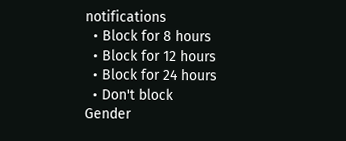notifications
  • Block for 8 hours
  • Block for 12 hours
  • Block for 24 hours
  • Don't block
Gender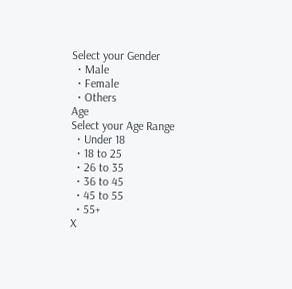Select your Gender
  • Male
  • Female
  • Others
Age
Select your Age Range
  • Under 18
  • 18 to 25
  • 26 to 35
  • 36 to 45
  • 45 to 55
  • 55+
X